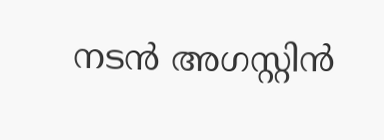നടന്‍ അഗസ്റ്റിന്‍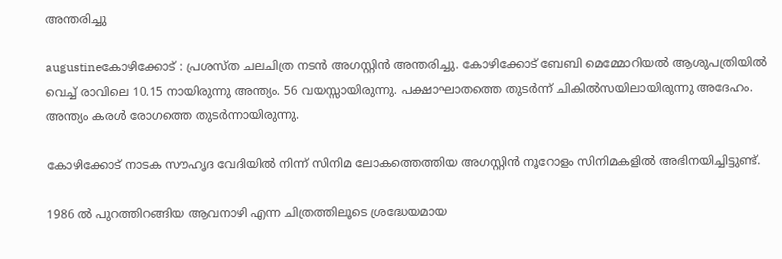അന്തരിച്ചു

augustineകോഴിക്കോട് : പ്രശസ്ത ചലചിത്ര നടന്‍ അഗസ്റ്റിന്‍ അന്തരിച്ചു. കോഴിക്കോട് ബേബി മെമ്മോറിയല്‍ ആശുപത്രിയില്‍ വെച്ച് രാവിലെ 10.15 നായിരുന്നു അന്ത്യം. 56 വയസ്സായിരുന്നു. പക്ഷാഘാതത്തെ തുടര്‍ന്ന് ചികില്‍സയിലായിരുന്നു അദേഹം. അന്ത്യം കരള്‍ രോഗത്തെ തുടര്‍ന്നായിരുന്നു.

കോഴിക്കോട് നാടക സൗഹൃദ വേദിയില്‍ നിന്ന് സിനിമ ലോകത്തെത്തിയ അഗസ്റ്റിന്‍ നൂറോളം സിനിമകളില്‍ അഭിനയിച്ചിട്ടുണ്ട്.

1986 ല്‍ പുറത്തിറങ്ങിയ ആവനാഴി എന്ന ചിത്രത്തിലൂടെ ശ്രദ്ധേയമായ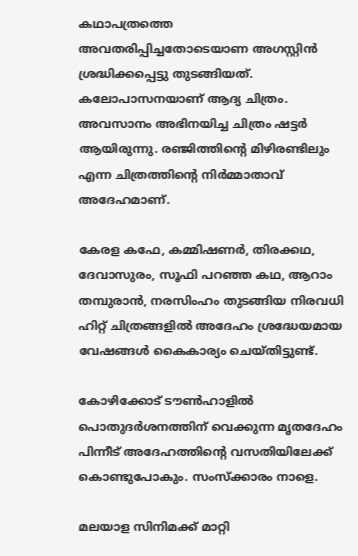കഥാപത്രത്തെ അവതരിപ്പിച്ചതോടെയാണ അഗസ്റ്റിന്‍ ശ്രദ്ധിക്കപ്പെട്ടു തുടങ്ങിയത്.  കലോപാസനയാണ് ആദ്യ ചിത്രം. അവസാനം അഭിനയിച്ച ചിത്രം ഷട്ടര്‍ ആയിരുന്നു. രഞ്ജിത്തിന്റെ മിഴിരണ്ടിലും എന്ന ചിത്രത്തിന്റെ നിര്‍മ്മാതാവ് അദേഹമാണ്.

കേരള കഫേ, കമ്മിഷണര്‍, തിരക്കഥ, ദേവാസുരം, സൂഫി പറഞ്ഞ കഥ, ആറാം തമ്പുരാന്‍, നരസിംഹം തുടങ്ങിയ നിരവധി ഹിറ്റ് ചിത്രങ്ങളില്‍ അദേഹം ശ്രദ്ധേയമായ വേഷങ്ങള്‍ കൈകാര്യം ചെയ്തിട്ടുണ്ട്.

കോഴിക്കോട് ടൗണ്‍ഹാളില്‍ പൊതുദര്‍ശനത്തിന് വെക്കുന്ന മൃതദേഹം പിന്നീട് അദേഹത്തിന്റെ വസതിയിലേക്ക് കൊണ്ടുപോകും. സംസ്‌ക്കാരം നാളെ.

മലയാള സിനിമക്ക് മാറ്റി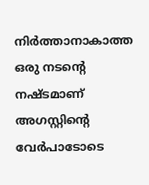നിര്‍ത്താനാകാത്ത ഒരു നടന്റെ നഷ്ടമാണ് അഗസ്റ്റിന്റെ വേര്‍പാടോടെ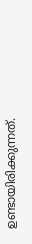ഉണ്ടായിരിക്കുന്നത്.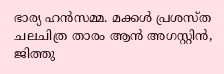ഭാര്യ ഹന്‍സമ്മ. മക്കള്‍ പ്രശസ്ത ചലചിത്ര താരം ആന്‍ അഗസ്റ്റിന്‍, ജിത്തു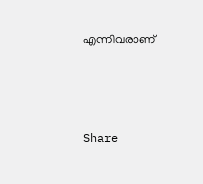എന്നിവരാണ്



Share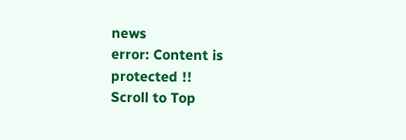news
error: Content is protected !!
Scroll to Top